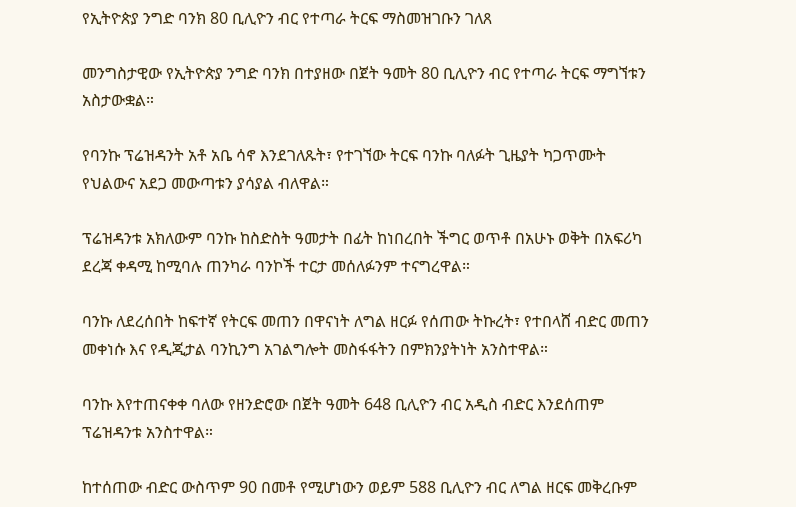የኢትዮጵያ ንግድ ባንክ 80 ቢሊዮን ብር የተጣራ ትርፍ ማስመዝገቡን ገለጸ

መንግስታዊው የኢትዮጵያ ንግድ ባንክ በተያዘው በጀት ዓመት 80 ቢሊዮን ብር የተጣራ ትርፍ ማግኘቱን አስታውቋል።

የባንኩ ፕሬዝዳንት አቶ አቤ ሳኖ እንደገለጹት፣ የተገኘው ትርፍ ባንኩ ባለፉት ጊዜያት ካጋጥሙት የህልውና አደጋ መውጣቱን ያሳያል ብለዋል።

ፕሬዝዳንቱ አክለውም ባንኩ ከስድስት ዓመታት በፊት ከነበረበት ችግር ወጥቶ በአሁኑ ወቅት በአፍሪካ ደረጃ ቀዳሚ ከሚባሉ ጠንካራ ባንኮች ተርታ መሰለፉንም ተናግረዋል።

ባንኩ ለደረሰበት ከፍተኛ የትርፍ መጠን በዋናነት ለግል ዘርፉ የሰጠው ትኩረት፣ የተበላሸ ብድር መጠን መቀነሱ እና የዲጂታል ባንኪንግ አገልግሎት መስፋፋትን በምክንያትነት አንስተዋል።

ባንኩ እየተጠናቀቀ ባለው የዘንድሮው በጀት ዓመት 648 ቢሊዮን ብር አዲስ ብድር እንደሰጠም ፕሬዝዳንቱ አንስተዋል።

ከተሰጠው ብድር ውስጥም 90 በመቶ የሚሆነውን ወይም 588 ቢሊዮን ብር ለግል ዘርፍ መቅረቡም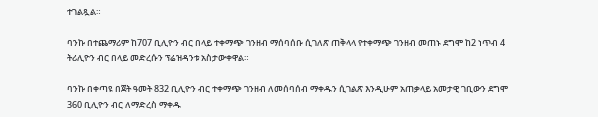ተገልጿል።

ባንኩ በተጨማሪም ከ707 ቢሊዮን ብር በላይ ተቀማጭ ገንዘብ ማሰባሰቡ ሲገለጽ ጠቅላላ የተቀማጭ ገንዘብ መጠኑ ደግሞ ከ2 ነጥብ 4 ትሪሊዮን ብር በላይ መድረሱን ፕሬዝዳንቱ አስታውቀዋል።

ባንኩ በቀጣዩ በጀት ዓመት 832 ቢሊዮን ብር ተቀማጭ ገንዘብ ለመሰባሰብ ማቀዱን ሲገልጽ እንዲሁም አጠቃላይ አመታዊ ገቢውን ደግሞ 360 ቢሊዮን ብር ለማድረስ ማቀዱ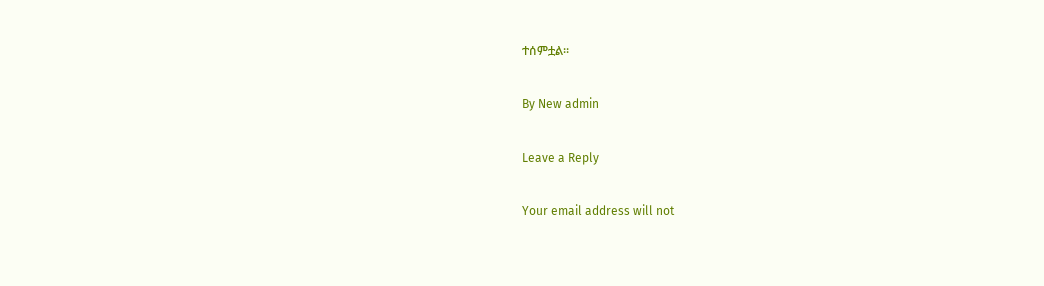ተሰምቷል።

By New admin

Leave a Reply

Your email address will not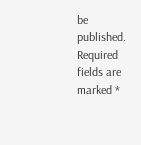be published. Required fields are marked *